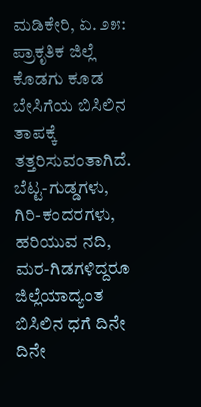ಮಡಿಕೇರಿ, ಏ. ೨೫: ಪ್ರಾಕೃತಿಕ ಜಿಲ್ಲೆ ಕೊಡಗು ಕೂಡ ಬೇಸಿಗೆಯ ಬಿಸಿಲಿನ ತಾಪಕ್ಕೆ ತತ್ತರಿಸುವಂತಾಗಿದೆ. ಬೆಟ್ಟ-ಗುಡ್ಡಗಳು, ಗಿರಿ-ಕಂದರಗಳು, ಹರಿಯುವ ನದಿ, ಮರ-ಗಿಡಗಳಿದ್ದರೂ ಜಿಲ್ಲೆಯಾದ್ಯಂತ ಬಿಸಿಲಿನ ಧಗೆ ದಿನೇ ದಿನೇ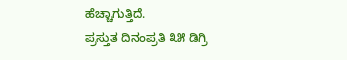ಹೆಚ್ಚಾಗುತ್ತಿದೆ.
ಪ್ರಸ್ತುತ ದಿನಂಪ್ರತಿ ೩೫ ಡಿಗ್ರಿ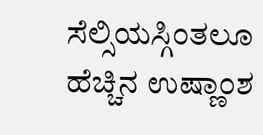ಸೆಲ್ಸಿಯಸ್ಗಿಂತಲೂ ಹೆಚ್ಚಿನ ಉಷ್ಣಾಂಶ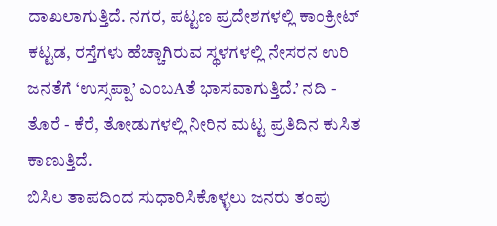ದಾಖಲಾಗುತ್ತಿದೆ. ನಗರ, ಪಟ್ಟಣ ಪ್ರದೇಶಗಳಲ್ಲಿ ಕಾಂಕ್ರೀಟ್ ಕಟ್ಟಡ, ರಸ್ತೆಗಳು ಹೆಚ್ಚಾಗಿರುವ ಸ್ಥಳಗಳಲ್ಲಿ ನೇಸರನ ಉರಿ ಜನತೆಗೆ ‘ಉಸ್ಸಪ್ಪಾ’ ಎಂಬAತೆ ಭಾಸವಾಗುತ್ತಿದೆ.’ ನದಿ - ತೊರೆ - ಕೆರೆ, ತೋಡುಗಳಲ್ಲಿ ನೀರಿನ ಮಟ್ಟ ಪ್ರತಿದಿನ ಕುಸಿತ ಕಾಣುತ್ತಿದೆ.
ಬಿಸಿಲ ತಾಪದಿಂದ ಸುಧಾರಿಸಿಕೊಳ್ಳಲು ಜನರು ತಂಪು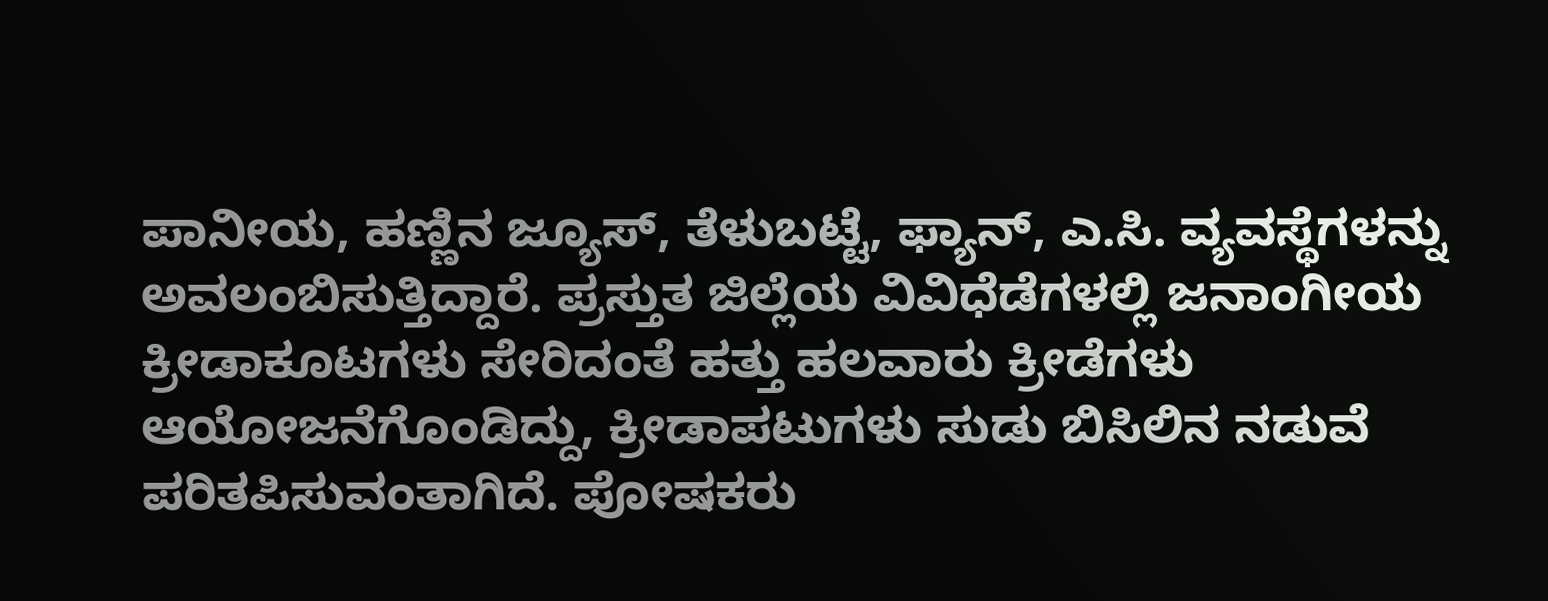ಪಾನೀಯ, ಹಣ್ಣಿನ ಜ್ಯೂಸ್, ತೆಳುಬಟ್ಟೆ, ಫ್ಯಾನ್, ಎ.ಸಿ. ವ್ಯವಸ್ಥೆಗಳನ್ನು ಅವಲಂಬಿಸುತ್ತಿದ್ದಾರೆ. ಪ್ರಸ್ತುತ ಜಿಲ್ಲೆಯ ವಿವಿಧೆಡೆಗಳಲ್ಲಿ ಜನಾಂಗೀಯ ಕ್ರೀಡಾಕೂಟಗಳು ಸೇರಿದಂತೆ ಹತ್ತು ಹಲವಾರು ಕ್ರೀಡೆಗಳು ಆಯೋಜನೆಗೊಂಡಿದ್ದು, ಕ್ರೀಡಾಪಟುಗಳು ಸುಡು ಬಿಸಿಲಿನ ನಡುವೆ ಪರಿತಪಿಸುವಂತಾಗಿದೆ. ಪೋಷಕರು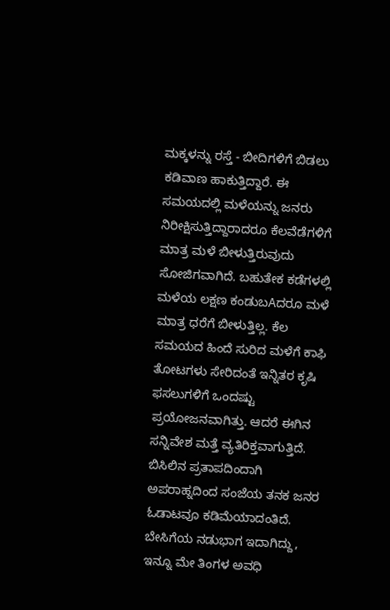ಮಕ್ಕಳನ್ನು ರಸ್ತೆ - ಬೀದಿಗಳಿಗೆ ಬಿಡಲು ಕಡಿವಾಣ ಹಾಕುತ್ತಿದ್ದಾರೆ. ಈ ಸಮಯದಲ್ಲಿ ಮಳೆಯನ್ನು ಜನರು ನಿರೀಕ್ಷಿಸುತ್ತಿದ್ದಾರಾದರೂ ಕೆಲವೆಡೆಗಳಿಗೆ ಮಾತ್ರ ಮಳೆ ಬೀಳುತ್ತಿರುವುದು ಸೋಜಿಗವಾಗಿದೆ. ಬಹುತೇಕ ಕಡೆಗಳಲ್ಲಿ ಮಳೆಯ ಲಕ್ಷಣ ಕಂಡುಬAದರೂ ಮಳೆ ಮಾತ್ರ ಧರೆಗೆ ಬೀಳುತ್ತಿಲ್ಲ. ಕೆಲ ಸಮಯದ ಹಿಂದೆ ಸುರಿದ ಮಳೆಗೆ ಕಾಫಿ ತೋಟಗಳು ಸೇರಿದಂತೆ ಇನ್ನಿತರ ಕೃಷಿ ಫಸಲುಗಳಿಗೆ ಒಂದಷ್ಟು ಪ್ರಯೋಜನವಾಗಿತ್ತು. ಆದರೆ ಈಗಿನ ಸನ್ನಿವೇಶ ಮತ್ತೆ ವ್ಯತಿರಿಕ್ತವಾಗುತ್ತಿದೆ. ಬಿಸಿಲಿನ ಪ್ರತಾಪದಿಂದಾಗಿ ಅಪರಾಹ್ನದಿಂದ ಸಂಜೆಯ ತನಕ ಜನರ ಓಡಾಟವೂ ಕಡಿಮೆಯಾದಂತಿದೆ. ಬೇಸಿಗೆಯ ನಡುಭಾಗ ಇದಾಗಿದ್ದು, ಇನ್ನೂ ಮೇ ತಿಂಗಳ ಅವಧಿ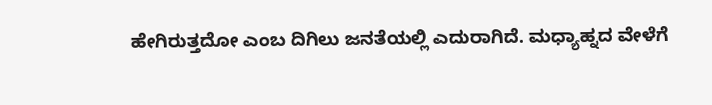ಹೇಗಿರುತ್ತದೋ ಎಂಬ ದಿಗಿಲು ಜನತೆಯಲ್ಲಿ ಎದುರಾಗಿದೆ. ಮಧ್ಯಾಹ್ನದ ವೇಳೆಗೆ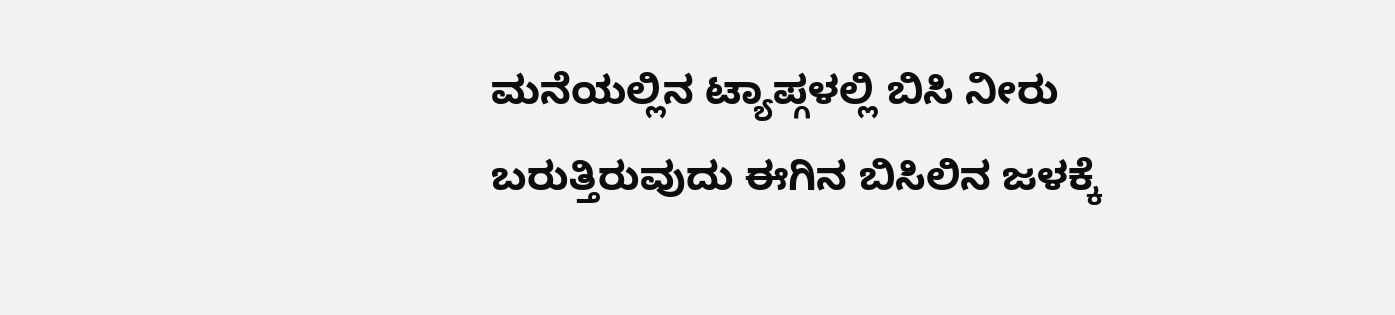ಮನೆಯಲ್ಲಿನ ಟ್ಯಾಪ್ಗಳಲ್ಲಿ ಬಿಸಿ ನೀರು ಬರುತ್ತಿರುವುದು ಈಗಿನ ಬಿಸಿಲಿನ ಜಳಕ್ಕೆ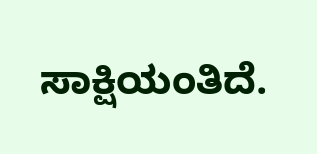ಸಾಕ್ಷಿಯಂತಿದೆ.